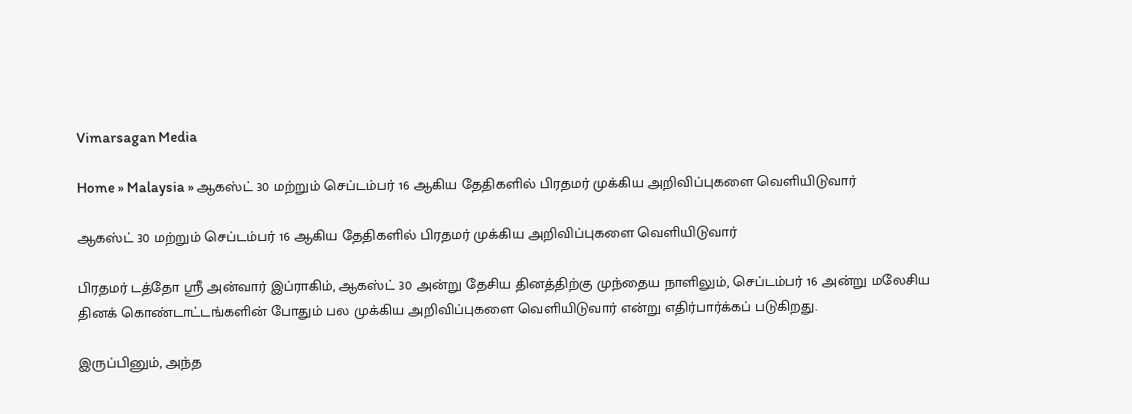Vimarsagan Media

Home » Malaysia » ஆகஸ்ட் 30 மற்றும் செப்டம்பர் 16 ஆகிய தேதிகளில் பிரதமர் முக்கிய அறிவிப்புகளை வெளியிடுவார்

ஆகஸ்ட் 30 மற்றும் செப்டம்பர் 16 ஆகிய தேதிகளில் பிரதமர் முக்கிய அறிவிப்புகளை வெளியிடுவார்

பிரதமர் டத்தோ ஸ்ரீ அன்வார் இப்ராகிம், ஆகஸ்ட் 30 அன்று தேசிய தினத்திற்கு முந்தைய நாளிலும், செப்டம்பர் 16 அன்று மலேசிய தினக் கொண்டாட்டங்களின் போதும் பல முக்கிய அறிவிப்புகளை வெளியிடுவார் என்று எதிர்பார்க்கப் படுகிறது.

இருப்பினும், அந்த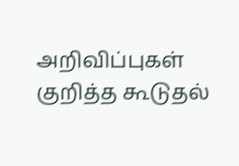அறிவிப்புகள் குறித்த கூடுதல்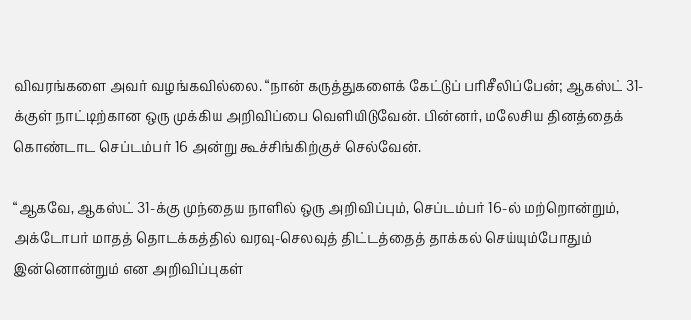விவரங்களை அவர் வழங்கவில்லை. “நான் கருத்துகளைக் கேட்டுப் பரிசீலிப்பேன்; ஆகஸ்ட் 31-க்குள் நாட்டிற்கான ஒரு முக்கிய அறிவிப்பை வெளியிடுவேன். பின்னர், மலேசிய தினத்தைக் கொண்டாட செப்டம்பர் 16 அன்று கூச்சிங்கிற்குச் செல்வேன்.

“ஆகவே, ஆகஸ்ட் 31-க்கு முந்தைய நாளில் ஒரு அறிவிப்பும், செப்டம்பர் 16-ல் மற்றொன்றும், அக்டோபர் மாதத் தொடக்கத்தில் வரவு-செலவுத் திட்டத்தைத் தாக்கல் செய்யும்போதும் இன்னொன்றும் என அறிவிப்புகள்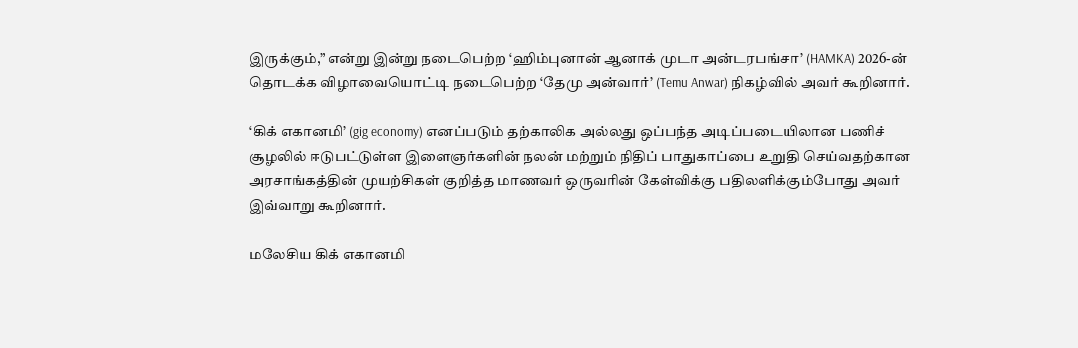இருக்கும்,” என்று இன்று நடைபெற்ற ‘ஹிம்புனான் ஆனாக் முடா அன்டரபங்சா’ (HAMKA) 2026-ன் தொடக்க விழாவையொட்டி நடைபெற்ற ‘தேமு அன்வார்’ (Temu Anwar) நிகழ்வில் அவர் கூறினார்.

‘கிக் எகானமி’ (gig economy) எனப்படும் தற்காலிக அல்லது ஒப்பந்த அடிப்படையிலான பணிச் சூழலில் ஈடுபட்டுள்ள இளைஞர்களின் நலன் மற்றும் நிதிப் பாதுகாப்பை உறுதி செய்வதற்கான அரசாங்கத்தின் முயற்சிகள் குறித்த மாணவர் ஒருவரின் கேள்விக்கு பதிலளிக்கும்போது அவர் இவ்வாறு கூறினார்.

மலேசிய கிக் எகானமி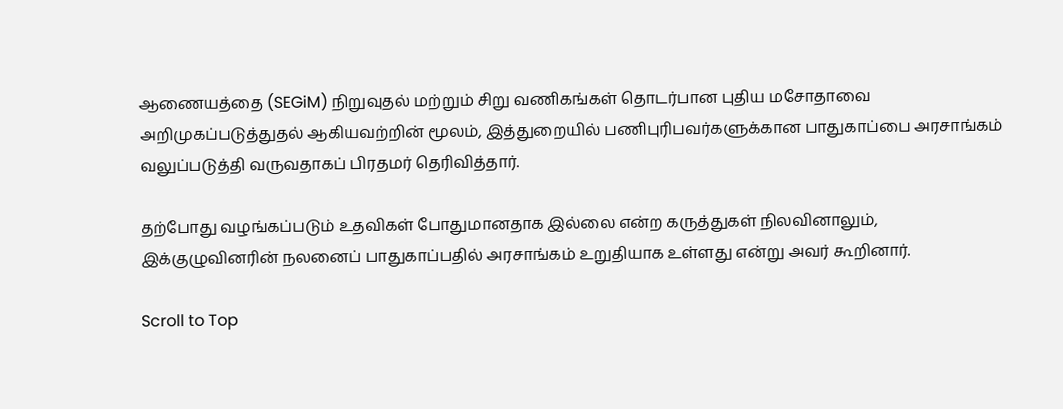ஆணையத்தை (SEGiM) நிறுவுதல் மற்றும் சிறு வணிகங்கள் தொடர்பான புதிய மசோதாவை அறிமுகப்படுத்துதல் ஆகியவற்றின் மூலம், இத்துறையில் பணிபுரிபவர்களுக்கான பாதுகாப்பை அரசாங்கம் வலுப்படுத்தி வருவதாகப் பிரதமர் தெரிவித்தார்.

தற்போது வழங்கப்படும் உதவிகள் போதுமானதாக இல்லை என்ற கருத்துகள் நிலவினாலும், இக்குழுவினரின் நலனைப் பாதுகாப்பதில் அரசாங்கம் உறுதியாக உள்ளது என்று அவர் கூறினார்.

Scroll to Top